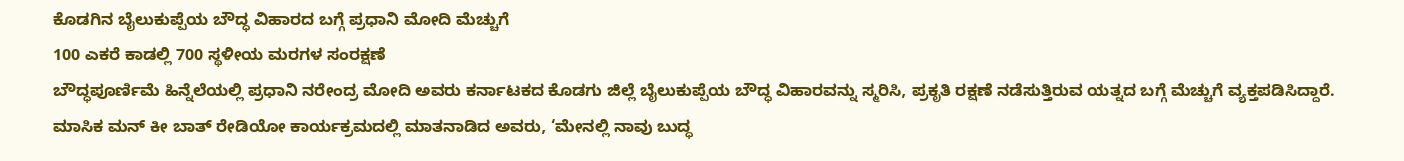ಕೊಡಗಿನ ಬೈಲುಕುಪ್ಪೆಯ ಬೌದ್ಧ ವಿಹಾರದ ಬಗ್ಗೆ ಪ್ರಧಾನಿ ಮೋದಿ ಮೆಚ್ಚುಗೆ
100 ಎಕರೆ ಕಾಡಲ್ಲಿ 700 ಸ್ಥಳೀಯ ಮರಗಳ ಸಂರಕ್ಷಣೆ
ಬೌದ್ಧಪೂರ್ಣಿಮೆ ಹಿನ್ನೆಲೆಯಲ್ಲಿ ಪ್ರಧಾನಿ ನರೇಂದ್ರ ಮೋದಿ ಅವರು ಕರ್ನಾಟಕದ ಕೊಡಗು ಜಿಲ್ಲೆ ಬೈಲುಕುಪ್ಪೆಯ ಬೌದ್ಧ ವಿಹಾರವನ್ನು ಸ್ಮರಿಸಿ, ಪ್ರಕೃತಿ ರಕ್ಷಣೆ ನಡೆಸುತ್ತಿರುವ ಯತ್ನದ ಬಗ್ಗೆ ಮೆಚ್ಚುಗೆ ವ್ಯಕ್ತಪಡಿಸಿದ್ದಾರೆ.
ಮಾಸಿಕ ಮನ್ ಕೀ ಬಾತ್ ರೇಡಿಯೋ ಕಾರ್ಯಕ್ರಮದಲ್ಲಿ ಮಾತನಾಡಿದ ಅವರು, ‘ಮೇನಲ್ಲಿ ನಾವು ಬುದ್ಧ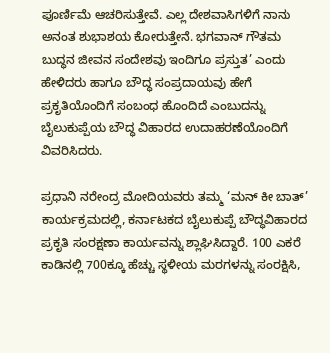ಪೂರ್ಣಿಮೆ ಆಚರಿಸುತ್ತೇವೆ. ಎಲ್ಲ ದೇಶವಾಸಿಗಳಿಗೆ ನಾನು ಅನಂತ ಶುಭಾಶಯ ಕೋರುತ್ತೇನೆ. ಭಗವಾನ್ ಗೌತಮ ಬುದ್ಧನ ಜೀವನ ಸಂದೇಶವು ಇಂದಿಗೂ ಪ್ರಸ್ತುತ’ ಎಂದು ಹೇಳಿದರು ಹಾಗೂ ಬೌದ್ಧ ಸಂಪ್ರದಾಯವು ಹೇಗೆ ಪ್ರಕೃತಿಯೊಂದಿಗೆ ಸಂಬಂಧ ಹೊಂದಿದೆ ಎಂಬುದನ್ನು ಬೈಲುಕುಪ್ಪೆಯ ಬೌದ್ಧ ವಿಹಾರದ ಉದಾಹರಣೆಯೊಂದಿಗೆ ವಿವರಿಸಿದರು.

ಪ್ರಧಾನಿ ನರೇಂದ್ರ ಮೋದಿಯವರು ತಮ್ಮ ‘ಮನ್ ಕೀ ಬಾತ್’ ಕಾರ್ಯಕ್ರಮದಲ್ಲಿ, ಕರ್ನಾಟಕದ ಬೈಲುಕುಪ್ಪೆ ಬೌದ್ಧವಿಹಾರದ ಪ್ರಕೃತಿ ಸಂರಕ್ಷಣಾ ಕಾರ್ಯವನ್ನು ಶ್ಲಾಘಿಸಿದ್ದಾರೆ. 100 ಎಕರೆ ಕಾಡಿನಲ್ಲಿ 700ಕ್ಕೂ ಹೆಚ್ಚು ಸ್ಥಳೀಯ ಮರಗಳನ್ನು ಸಂರಕ್ಷಿಸಿ,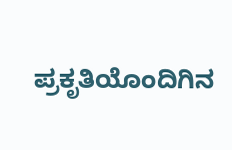ಪ್ರಕೃತಿಯೊಂದಿಗಿನ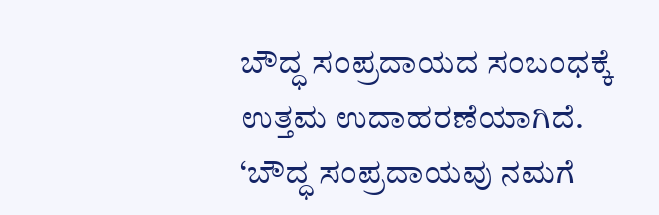ಬೌದ್ಧ ಸಂಪ್ರದಾಯದ ಸಂಬಂಧಕ್ಕೆ ಉತ್ತಮ ಉದಾಹರಣೆಯಾಗಿದೆ.
‘ಬೌದ್ಧ ಸಂಪ್ರದಾಯವು ನಮಗೆ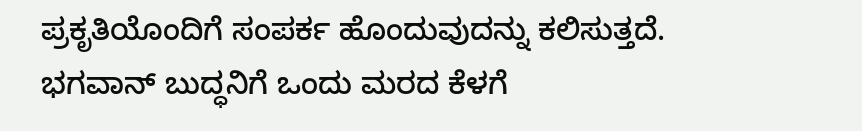ಪ್ರಕೃತಿಯೊಂದಿಗೆ ಸಂಪರ್ಕ ಹೊಂದುವುದನ್ನು ಕಲಿಸುತ್ತದೆ. ಭಗವಾನ್ ಬುದ್ಧನಿಗೆ ಒಂದು ಮರದ ಕೆಳಗೆ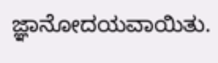ಜ್ಞಾನೋದಯವಾಯಿತು.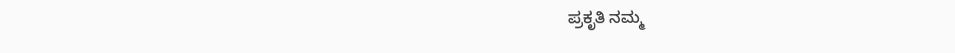ಪ್ರಕೃತಿ ನಮ್ಮ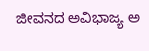ಜೀವನದ ಅವಿಭಾಜ್ಯ ಅ